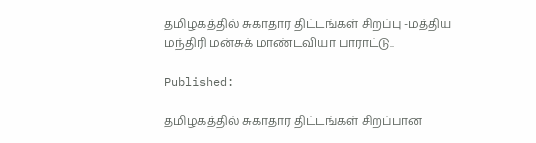தமிழகத்தில் சுகாதார திட்டங்கள் சிறப்பு -மத்திய மந்திரி மன்சுக் மாண்டவியா பாராட்டு..

Published:

தமிழகத்தில் சுகாதார திட்டங்கள் சிறப்பான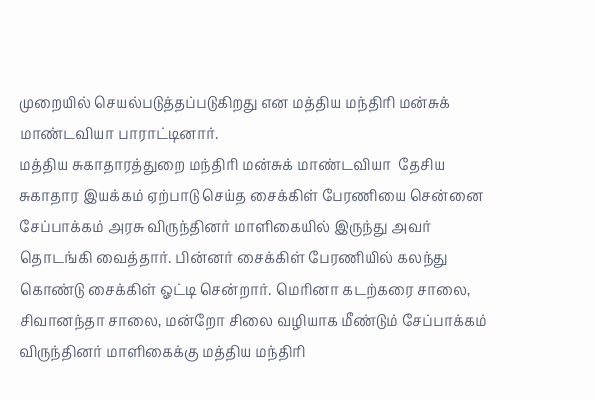முறையில் செயல்படுத்தப்படுகிறது என மத்திய மந்திரி மன்சுக் மாண்டவியா பாராட்டினார்.
மத்திய சுகாதாரத்துறை மந்திரி மன்சுக் மாண்டவியா  தேசிய சுகாதார இயக்கம் ஏற்பாடு செய்த சைக்கிள் பேரணியை சென்னை சேப்பாக்கம் அரசு விருந்தினர் மாளிகையில் இருந்து அவர் தொடங்கி வைத்தார். பின்னர் சைக்கிள் பேரணியில் கலந்து கொண்டு சைக்கிள் ஓட்டி சென்றார். மெரினா கடற்கரை சாலை, சிவானந்தா சாலை, மன்றோ சிலை வழியாக மீண்டும் சேப்பாக்கம் விருந்தினர் மாளிகைக்கு மத்திய மந்திரி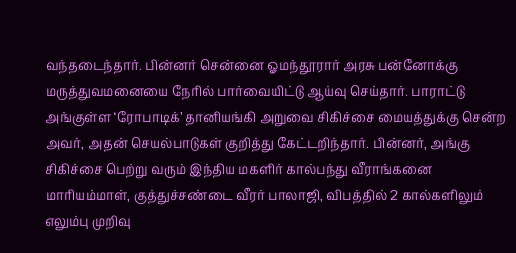வந்தடைந்தார். பின்னர் சென்னை ஓமந்தூரார் அரசு பன்னோக்கு மருத்துவமனையை நேரில் பார்வையிட்டு ஆய்வு செய்தார். பாராட்டு அங்குள்ள ‘ரோபாடிக்’ தானியங்கி அறுவை சிகிச்சை மையத்துக்கு சென்ற அவர், அதன் செயல்பாடுகள் குறித்து கேட்டறிந்தார். பின்னர், அங்கு சிகிச்சை பெற்று வரும் இந்திய மகளிர் கால்பந்து வீராங்கனை மாரியம்மாள், குத்துச்சண்டை வீரர் பாலாஜி, விபத்தில் 2 கால்களிலும் எலும்பு முறிவு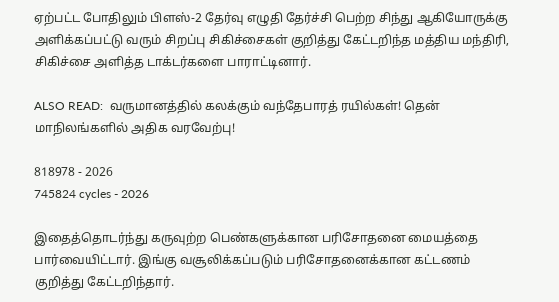ஏற்பட்ட போதிலும் பிளஸ்-2 தேர்வு எழுதி தேர்ச்சி பெற்ற சிந்து ஆகியோருக்கு அளிக்கப்பட்டு வரும் சிறப்பு சிகிச்சைகள் குறித்து கேட்டறிந்த மத்திய மந்திரி, சிகிச்சை அளித்த டாக்டர்களை பாராட்டினார்.

ALSO READ:  வருமானத்தில் கலக்கும் வந்தேபாரத் ரயில்கள்! தென் மாநிலங்களில் அதிக வரவேற்பு!

818978 - 2026
745824 cycles - 2026

இதைத்தொடர்ந்து கருவுற்ற பெண்களுக்கான பரிசோதனை மையத்தை பார்வையிட்டார். இங்கு வசூலிக்கப்படும் பரிசோதனைக்கான கட்டணம் குறித்து கேட்டறிந்தார்.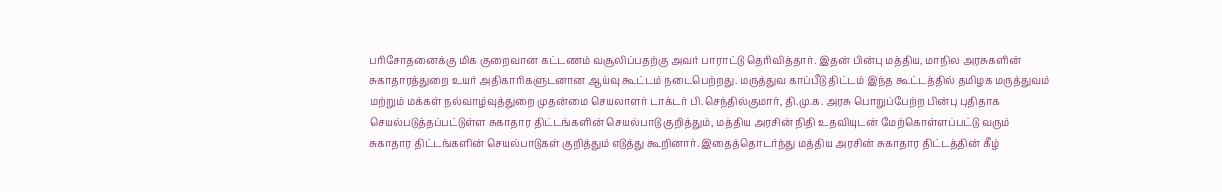பரிசோதனைக்கு மிக குறைவான கட்டணம் வசூலிப்பதற்கு அவர் பாராட்டு தெரிவித்தார். இதன் பின்பு மத்திய, மாநில அரசுகளின் சுகாதாரத்துறை உயர் அதிகாரிகளுடனான ஆய்வு கூட்டம் நடைபெற்றது. மருத்துவ காப்பீடு திட்டம் இந்த கூட்டத்தில் தமிழக மருத்துவம் மற்றும் மக்கள் நல்வாழ்வுத்துறை முதன்மை செயலாளர் டாக்டர் பி.செந்தில்குமார், தி.மு.க. அரசு பொறுப்பேற்ற பின்பு புதிதாக செயல்படுத்தப்பட்டுள்ள சுகாதார திட்டங்களின் செயல்பாடு குறித்தும், மத்திய அரசின் நிதி உதவியுடன் மேற்கொள்ளப்பட்டு வரும் சுகாதார திட்டங்களின் செயல்பாடுகள் குறித்தும் எடுத்து கூறினார். இதைத்தொடர்ந்து மத்திய அரசின் சுகாதார திட்டத்தின் கீழ்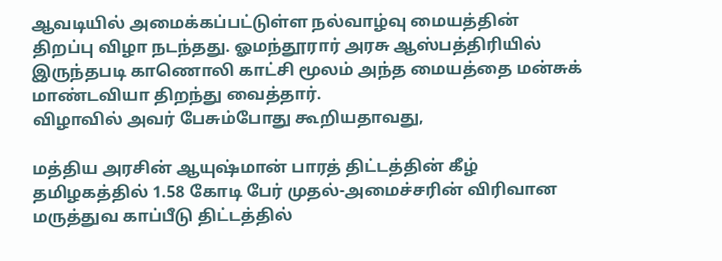ஆவடியில் அமைக்கப்பட்டுள்ள நல்வாழ்வு மையத்தின் திறப்பு விழா நடந்தது. ஓமந்தூரார் அரசு ஆஸ்பத்திரியில் இருந்தபடி காணொலி காட்சி மூலம் அந்த மையத்தை மன்சுக் மாண்டவியா திறந்து வைத்தார்.
விழாவில் அவர் பேசும்போது கூறியதாவது,

மத்திய அரசின் ஆயுஷ்மான் பாரத் திட்டத்தின் கீழ் தமிழகத்தில் 1.58 கோடி பேர் முதல்-அமைச்சரின் விரிவான மருத்துவ காப்பீடு திட்டத்தில்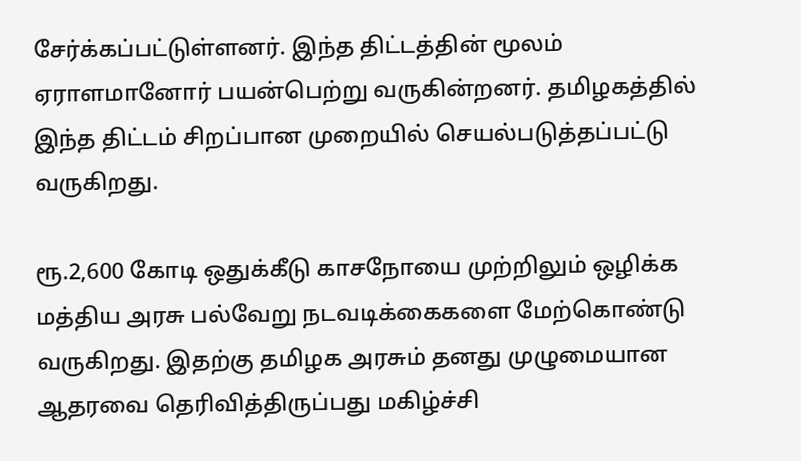சேர்க்கப்பட்டுள்ளனர். இந்த திட்டத்தின் மூலம் ஏராளமானோர் பயன்பெற்று வருகின்றனர். தமிழகத்தில் இந்த திட்டம் சிறப்பான முறையில் செயல்படுத்தப்பட்டு வருகிறது.

ரூ.2,600 கோடி ஒதுக்கீடு காசநோயை முற்றிலும் ஒழிக்க மத்திய அரசு பல்வேறு நடவடிக்கைகளை மேற்கொண்டு வருகிறது. இதற்கு தமிழக அரசும் தனது முழுமையான ஆதரவை தெரிவித்திருப்பது மகிழ்ச்சி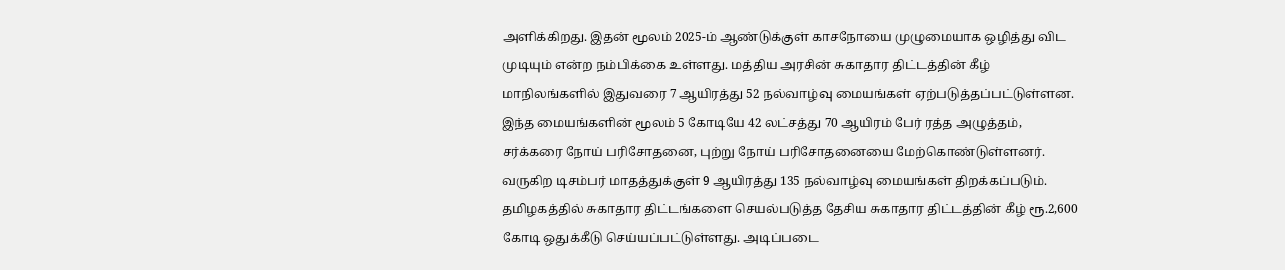அளிக்கிறது. இதன் மூலம் 2025-ம் ஆண்டுக்குள் காசநோயை முழுமையாக ஒழித்து விட முடியும் என்ற நம்பிக்கை உள்ளது. மத்திய அரசின் சுகாதார திட்டத்தின் கீழ் மாநிலங்களில் இதுவரை 7 ஆயிரத்து 52 நல்வாழ்வு மையங்கள் ஏற்படுத்தப்பட்டுள்ளன. இந்த மையங்களின் மூலம் 5 கோடியே 42 லட்சத்து 70 ஆயிரம் பேர் ரத்த அழுத்தம், சர்க்கரை நோய் பரிசோதனை, புற்று நோய் பரிசோதனையை மேற்கொண்டுள்ளனர். வருகிற டிசம்பர் மாதத்துக்குள் 9 ஆயிரத்து 135 நல்வாழ்வு மையங்கள் திறக்கப்படும்.
தமிழகத்தில் சுகாதார திட்டங்களை செயல்படுத்த தேசிய சுகாதார திட்டத்தின் கீழ் ரூ.2,600 கோடி ஒதுக்கீடு செய்யப்பட்டுள்ளது. அடிப்படை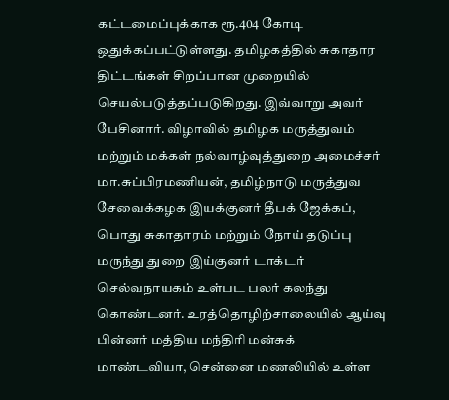கட்டமைப்புக்காக ரூ.404 கோடி ஒதுக்கப்பட்டுள்ளது. தமிழகத்தில் சுகாதார திட்டங்கள் சிறப்பான முறையில் செயல்படுத்தப்படுகிறது. இவ்வாறு அவர் பேசினார். விழாவில் தமிழக மருத்துவம் மற்றும் மக்கள் நல்வாழ்வுத்துறை அமைச்சர் மா.சுப்பிரமணியன், தமிழ்நாடு மருத்துவ சேவைக்கழக இயக்குனர் தீபக் ஜேக்கப், பொது சுகாதாரம் மற்றும் நோய் தடுப்பு மருந்து துறை இய்குனர் டாக்டர் செல்வநாயகம் உள்பட பலர் கலந்து கொண்டனர். உரத்தொழிற்சாலையில் ஆய்வு பின்னர் மத்திய மந்திரி மன்சுக் மாண்டவியா, சென்னை மணலியில் உள்ள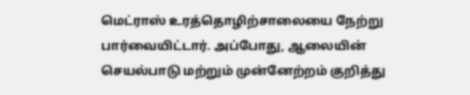மெட்ராஸ் உரத்தொழிற்சாலையை நேற்று பார்வையிட்டார். அப்போது, ஆலையின் செயல்பாடு மற்றும் முன்னேற்றம் குறித்து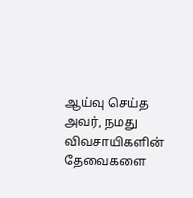ஆய்வு செய்த அவர், நமது விவசாயிகளின் தேவைகளை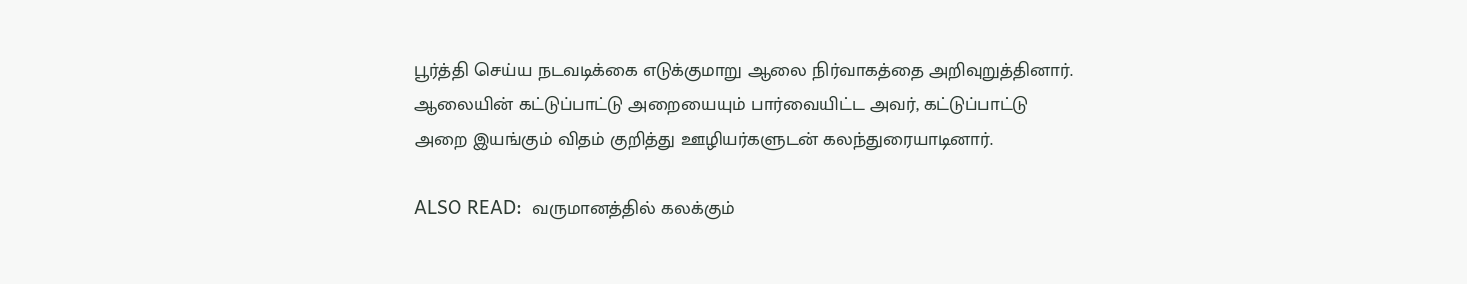பூர்த்தி செய்ய நடவடிக்கை எடுக்குமாறு ஆலை நிர்வாகத்தை அறிவுறுத்தினார். ஆலையின் கட்டுப்பாட்டு அறையையும் பார்வையிட்ட அவர், கட்டுப்பாட்டு அறை இயங்கும் விதம் குறித்து ஊழியர்களுடன் கலந்துரையாடினார்.

ALSO READ:  வருமானத்தில் கலக்கும்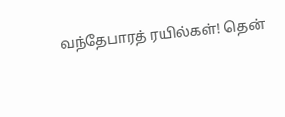வந்தேபாரத் ரயில்கள்! தென்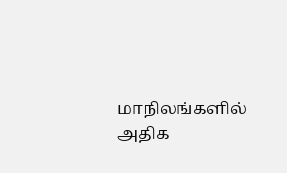மாநிலங்களில் அதிக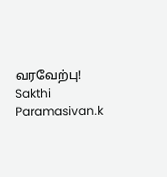வரவேற்பு!
Sakthi Paramasivan.k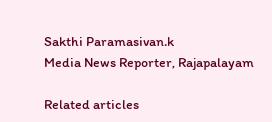Sakthi Paramasivan.k
Media News Reporter, Rajapalayam

Related articles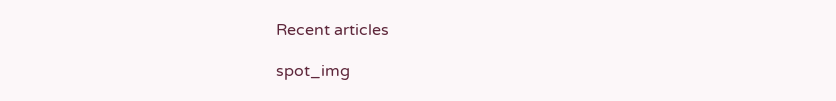Recent articles

spot_img